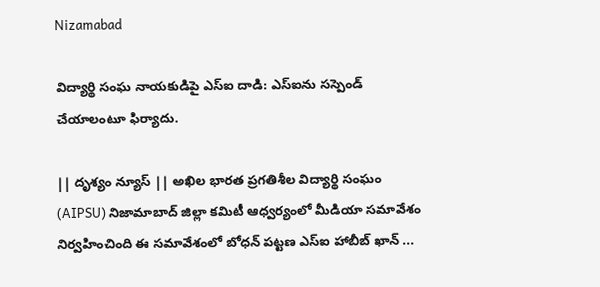Nizamabad

విద్యార్థి సంఘ నాయకుడిపై ఎస్ఐ దాడి: ఎస్ఐను సస్పెండ్ చేయాలంటూ ఫిర్యాదు.

|| దృశ్యం న్యూస్ || అఖిల భారత ప్రగతిశీల విద్యార్థి సంఘం (AIPSU) నిజామాబాద్ జిల్లా కమిటీ ఆధ్వర్యంలో మీడియా సమావేశం నిర్వహించింది ఈ సమావేశంలో బోధన్ పట్టణ ఎస్ఐ హాబీబ్ ఖాన్ ...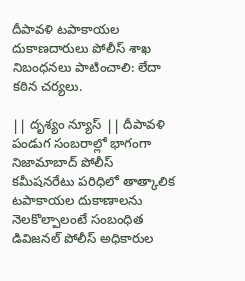దీపావళి టపాకాయల దుకాణదారులు పోలీస్ శాఖ నిబంధనలు పాటించాలి: లేదా కఠిన చర్యలు.

|| దృశ్యం న్యూస్ || దీపావళి పండుగ సంబరాల్లో భాగంగా నిజామాబాద్ పోలీస్ కమీషనరేటు పరిధిలో తాత్కాలిక టపాకాయల దుకాణాలను నెలకొల్పాలంటే సంబంధిత డివిజనల్ పోలీస్ అధికారుల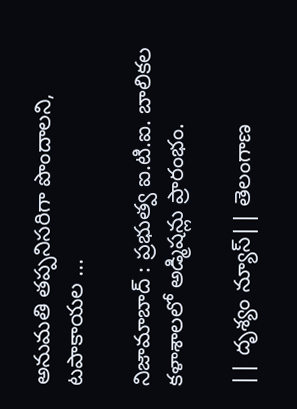అనుమతి తప్పనిసరిగా పొందాలని, టపాకాయల ...

నిజామాబాద్ : ప్రభుత్వ ఐ.టి.ఐ. బాలికల కళాశాలలో అడ్మిషన్లు ప్రారంభం.

|| దృశ్యం న్యూస్|| తెలంగాణ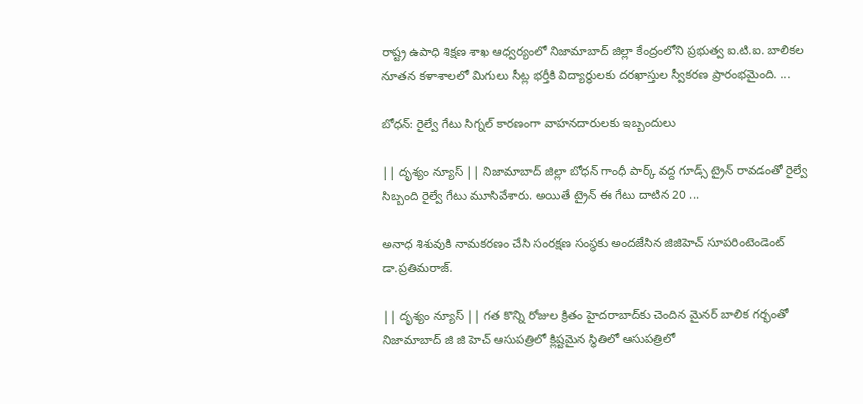రాష్ట్ర ఉపాధి శిక్షణ శాఖ ఆధ్వర్యంలో నిజామాబాద్ జిల్లా కేంద్రంలోని ప్రభుత్వ ఐ.టి.ఐ. బాలికల నూతన కళాశాలలో మిగులు సీట్ల భర్తీకి విద్యార్థులకు దరఖాస్తుల స్వీకరణ ప్రారంభమైంది. ...

బోధన్: రైల్వే గేటు సిగ్నల్ కారణంగా వాహనదారులకు ఇబ్బందులు

|| దృశ్యం న్యూస్ || నిజామాబాద్ జిల్లా బోధన్ గాంధీ పార్క్ వద్ద గూడ్స్ ట్రైన్ రావడంతో రైల్వే సిబ్బంది రైల్వే గేటు మూసివేశారు. అయితే ట్రైన్ ఈ గేటు దాటిన 20 ...

అనాధ శిశువుకి నామకరణం చేసి సంరక్షణ సంస్థకు అందజేసిన జిజిహెచ్ సూపరింటెండెంట్ డా.ప్రతిమరాజ్.

|| దృశ్యం న్యూస్ || గత కొన్ని రోజుల క్రితం హైదరాబాద్‌కు చెందిన మైనర్ బాలిక గర్భంతో నిజామాబాద్ జి జి హెచ్ ఆసుపత్రిలో క్లిష్టమైన స్థితిలో ఆసుపత్రిలో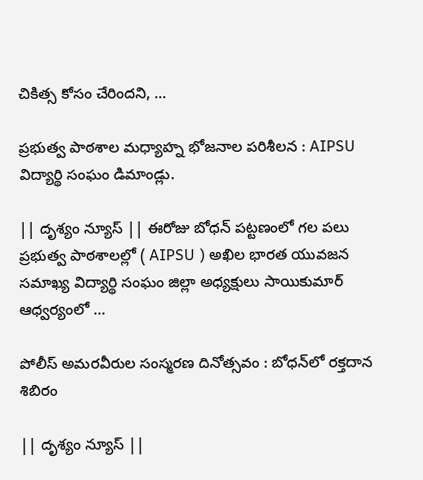చికిత్స కోసం చేరిందని, ...

ప్రభుత్వ పాఠశాల మధ్యాహ్న భోజనాల పరిశీలన : AIPSU విద్యార్థి సంఘం డిమాండ్లు.

|| దృశ్యం న్యూస్ || ఈరోజు బోధన్ పట్టణంలో గల పలు ప్రభుత్వ పాఠశాలల్లో ( AIPSU ) అఖిల భారత యువజన సమాఖ్య విద్యార్థి సంఘం జిల్లా అధ్యక్షులు సాయికుమార్ ఆధ్వర్యంలో ...

పోలీస్ అమరవీరుల సంస్మరణ దినోత్సవం : బోధన్‌లో రక్తదాన శిబిరం

|| దృశ్యం న్యూస్ ||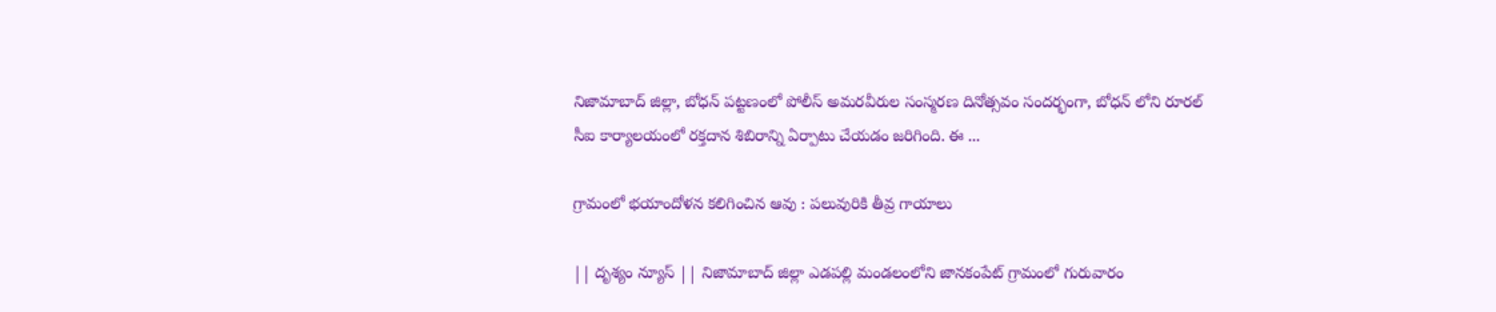నిజామాబాద్ జిల్లా, బోధన్ పట్టణంలో పోలీస్ అమరవీరుల సంస్మరణ దినోత్సవం సందర్భంగా, బోధన్ లోని రూరల్ సీఐ కార్యాలయంలో రక్తదాన శిబిరాన్ని ఏర్పాటు చేయడం జరిగింది. ఈ ...

గ్రామంలో భయాందోళన కలిగించిన ఆవు : పలువురికి తీవ్ర గాయాలు

|| దృశ్యం న్యూస్ || నిజామాబాద్ జిల్లా ఎడపల్లి మండలంలోని జానకంపేట్ గ్రామంలో గురువారం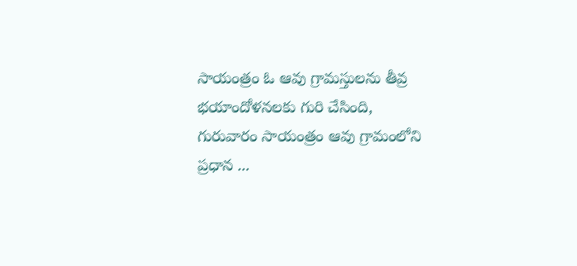సాయంత్రం ఓ ఆవు గ్రామస్తులను తీవ్ర భయాందోళనలకు గురి చేసింది, గురువారం సాయంత్రం ఆవు గ్రామంలోని ప్రధాన ...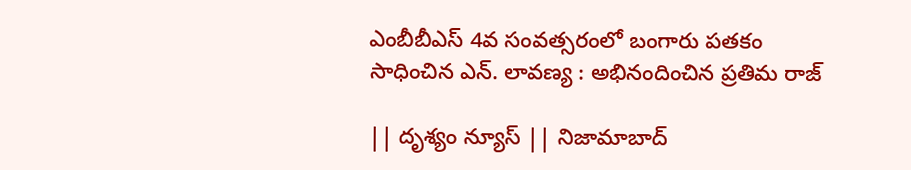ఎంబీబీఎస్ 4వ సంవత్సరంలో బంగారు పతకం సాధించిన ఎన్. లావణ్య : అభినందించిన ప్రతిమ రాజ్

|| దృశ్యం న్యూస్ || నిజామాబాద్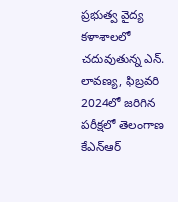ప్రభుత్వ వైద్య కళాశాలలో చదువుతున్న ఎన్. లావణ్య, ఫిబ్రవరి 2024లో జరిగిన పరీక్షలో తెలంగాణ కేఎన్ఆర్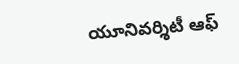యూనివర్శిటీ ఆఫ్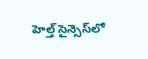హెల్త్ సైన్సెస్‌లో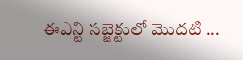ఈఎన్టి సబ్జెక్టులో మొదటి ...